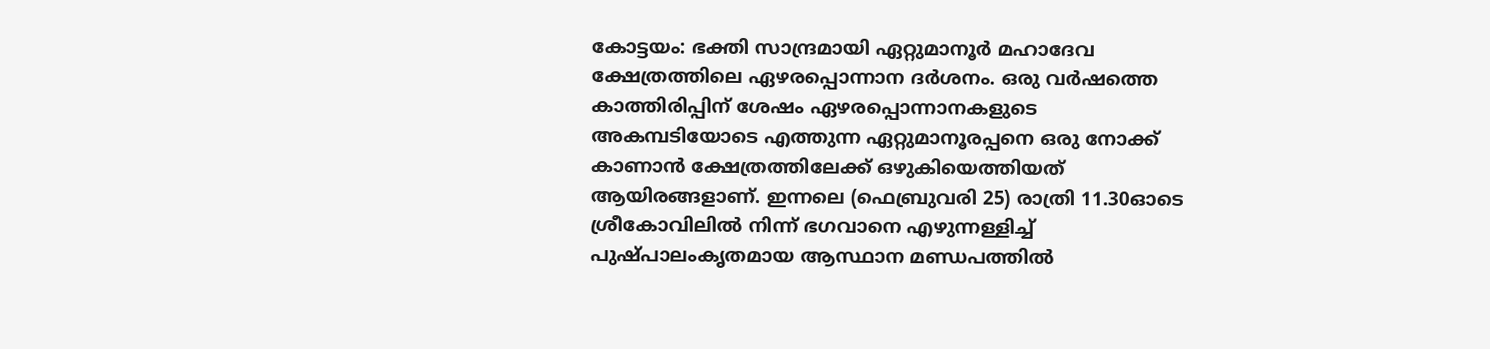കോട്ടയം: ഭക്തി സാന്ദ്രമായി ഏറ്റുമാനൂർ മഹാദേവ ക്ഷേത്രത്തിലെ ഏഴരപ്പൊന്നാന ദർശനം. ഒരു വർഷത്തെ കാത്തിരിപ്പിന് ശേഷം ഏഴരപ്പൊന്നാനകളുടെ അകമ്പടിയോടെ എത്തുന്ന ഏറ്റുമാനൂരപ്പനെ ഒരു നോക്ക് കാണാൻ ക്ഷേത്രത്തിലേക്ക് ഒഴുകിയെത്തിയത് ആയിരങ്ങളാണ്. ഇന്നലെ (ഫെബ്രുവരി 25) രാത്രി 11.30ഓടെ ശ്രീകോവിലിൽ നിന്ന് ഭഗവാനെ എഴുന്നള്ളിച്ച് പുഷ്പാലംകൃതമായ ആസ്ഥാന മണ്ഡപത്തിൽ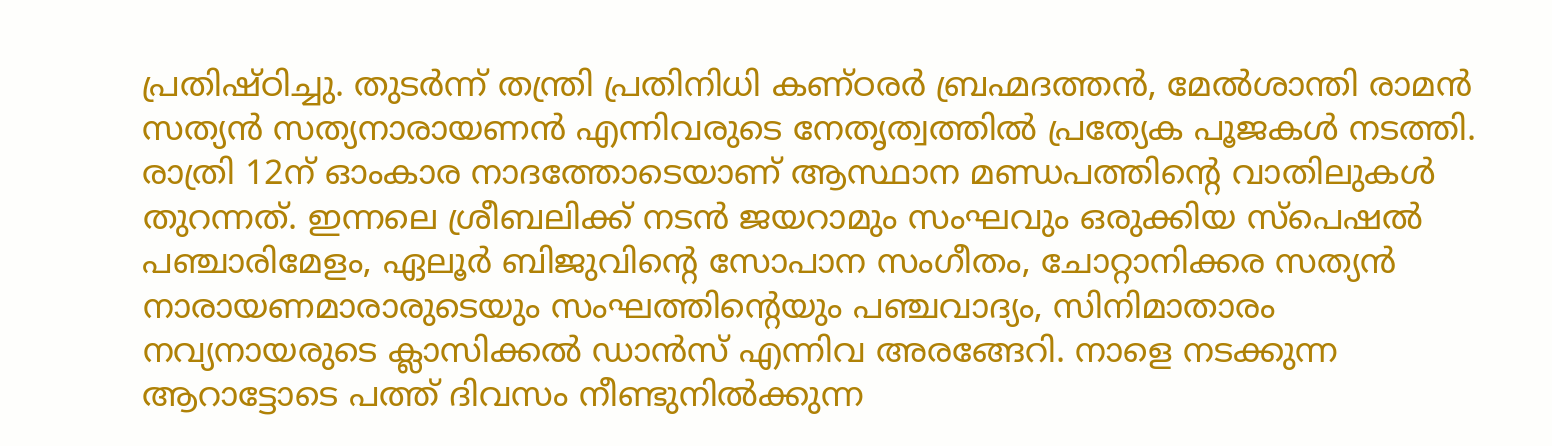പ്രതിഷ്ഠിച്ചു. തുടർന്ന് തന്ത്രി പ്രതിനിധി കണ്ഠരർ ബ്രഹ്മദത്തൻ, മേൽശാന്തി രാമൻ സത്യൻ സത്യനാരായണൻ എന്നിവരുടെ നേതൃത്വത്തിൽ പ്രത്യേക പൂജകൾ നടത്തി. രാത്രി 12ന് ഓംകാര നാദത്തോടെയാണ് ആസ്ഥാന മണ്ഡപത്തിന്റെ വാതിലുകൾ തുറന്നത്. ഇന്നലെ ശ്രീബലിക്ക് നടൻ ജയറാമും സംഘവും ഒരുക്കിയ സ്പെഷൽ പഞ്ചാരിമേളം, ഏലൂർ ബിജുവിൻ്റെ സോപാന സംഗീതം, ചോറ്റാനിക്കര സത്യൻ നാരായണമാരാരുടെയും സംഘത്തിൻ്റെയും പഞ്ചവാദ്യം, സിനിമാതാരം നവ്യനായരുടെ ക്ലാസിക്കൽ ഡാൻസ് എന്നിവ അരങ്ങേറി. നാളെ നടക്കുന്ന ആറാട്ടോടെ പത്ത് ദിവസം നീണ്ടുനിൽക്കുന്ന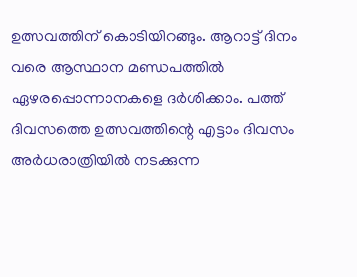ഉത്സവത്തിന് കൊടിയിറങ്ങും. ആറാട്ട് ദിനം വരെ ആസ്ഥാന മണ്ഡപത്തിൽ ഏഴരപ്പൊന്നാനകളെ ദർശിക്കാം. പത്ത് ദിവസത്തെ ഉത്സവത്തിന്റെ എട്ടാം ദിവസം അർധരാത്രിയിൽ നടക്കുന്ന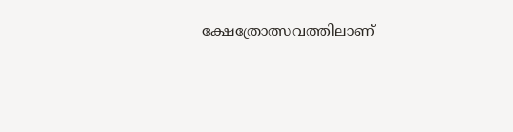ക്ഷേത്രോത്സവത്തിലാണ്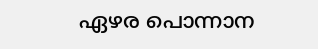ഏഴര പൊന്നാന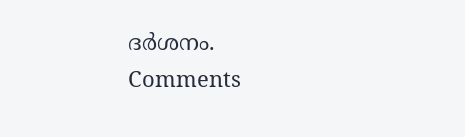ദർശനം.
Comments